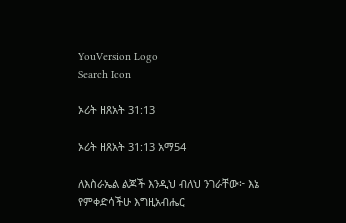YouVersion Logo
Search Icon

ኦሪት ዘጸአት 31:13

ኦሪት ዘጸአት 31:13 አማ54

ለእስራኤል ልጆች እንዲህ ብለህ ንገራቸው፦ እኔ የምቀድሳችሁ እግዚአብሔር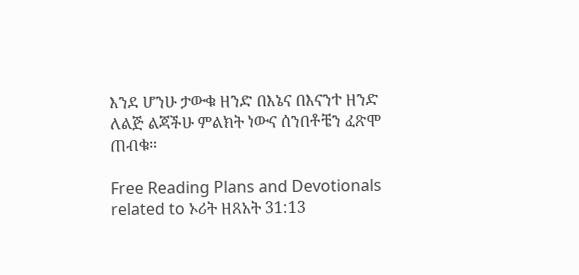እንደ ሆንሁ ታውቁ ዘንድ በእኔና በእናንተ ዘንድ ለልጅ ልጃችሁ ምልክት ነውና ሰንበቶቼን ፈጽሞ ጠብቁ።

Free Reading Plans and Devotionals related to ኦሪት ዘጸአት 31:13